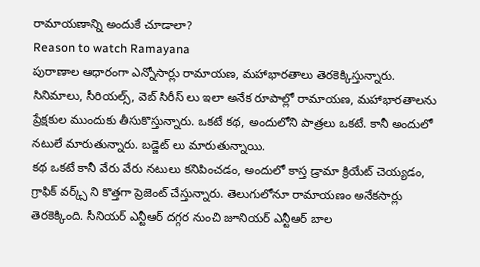రామాయణాన్ని అందుకే చూడాలా?
Reason to watch Ramayana
పురాణాల ఆధారంగా ఎన్నోసార్లు రామాయణ, మహాభారతాలు తెరకెక్కిస్తున్నారు. సినిమాలు, సీరియల్స్, వెబ్ సిరీస్ లు ఇలా అనేక రూపాల్లో రామాయణ, మహాభారతాలను ప్రేక్షకుల ముందుకు తీసుకొస్తున్నారు. ఒకటే కథ, అందులోని పాత్రలు ఒకటే. కానీ అందులో నటులే మారుతున్నారు. బడ్జెట్ లు మారుతున్నాయి.
కథ ఒకటే కానీ వేరు వేరు నటులు కనిపించడం, అందులో కాస్త డ్రామా క్రియేట్ చెయ్యడం, గ్రాఫిక్ వర్క్స్ ని కొత్తగా ప్రెజెంట్ చేస్తున్నారు. తెలుగులోనూ రామాయణం అనేకసార్లు తెరకెక్కింది. సీనియర్ ఎన్టీఆర్ దగ్గర నుంచి జూనియర్ ఎన్టీఆర్ బాల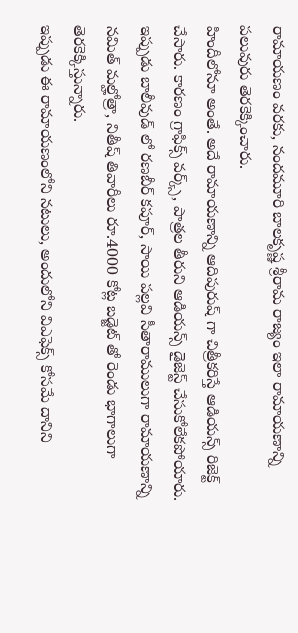రామాయణం వరకు, నందమూరి బాలకృష్ణ శ్రీరామ రాజ్యం ఇలా రామాయణాన్ని పలువురు తెరకెక్కించారు.
హిందీలోనూ అంతే. అదే రామాయణాన్ని ఆదిపురుష్ గా చిత్రీకరిస్తే ఆడియన్స్ రిజెక్ట్ చేసారు. కారణం గ్రాఫిక్స్ వర్క్స్, పాత్రల తీరుని ఆడియన్స్ డైజెస్ట్ చేసుకోలేకపోయారు. ఇప్పుడు బాలీవుడ్ లో రణబీర్ కపూర్, సాయి పల్లవి సీతారాములుగా రామాయణాన్ని నమిత్ మల్హోత్రా, నితీష్ తివారీలు రూ.4000 కోట్ల బడ్జెట్ తో రెండు భాగాలుగా తెరకెక్కిస్తున్నారు.
ఇప్పుడు ఈ రామాయణంలోని నటులు, అందులోని విఎఫెక్స్ కోసమే దానిని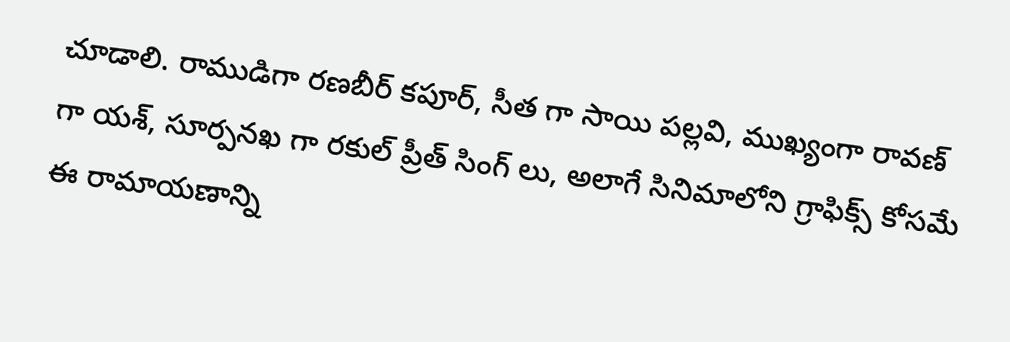చూడాలి. రాముడిగా రణబీర్ కపూర్, సీత గా సాయి పల్లవి, ముఖ్యంగా రావణ్ గా యశ్, సూర్పనఖ గా రకుల్ ప్రీత్ సింగ్ లు, అలాగే సినిమాలోని గ్రాఫిక్స్ కోసమే ఈ రామాయణాన్ని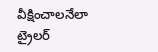వీక్షించాలనేలా ట్రైలర్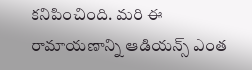కనిపించింది. మరి ఈ రామాయణాన్ని ఆడియన్స్ ఎంత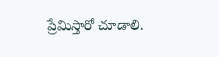ప్రేమిస్తారో చూడాలి.